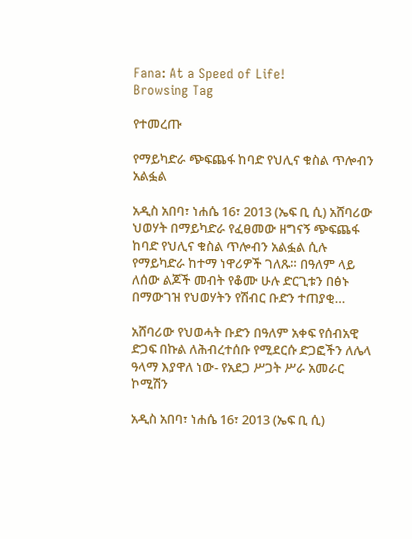Fana: At a Speed of Life!
Browsing Tag

የተመረጡ

የማይካድራ ጭፍጨፋ ከባድ የህሊና ቁስል ጥሎብን አልፏል

አዲስ አበባ፣ ነሐሴ 16፣ 2013 (ኤፍ ቢ ሲ) አሸባሪው ህወሃት በማይካድራ የፈፀመው ዘግናኝ ጭፍጨፋ ከባድ የህሊና ቁስል ጥሎብን አልፏል ሲሉ የማይካድራ ከተማ ነዋሪዎች ገለጹ። በዓለም ላይ ለሰው ልጆች መብት የቆሙ ሁሉ ድርጊቱን በፅኑ በማውገዝ የህወሃትን የሽብር ቡድን ተጠያቂ…

አሸባሪው የህወሓት ቡድን በዓለም አቀፍ የሰብአዊ ድጋፍ በኩል ለሕብረተሰቡ የሚደርሱ ድጋፎችን ለሌላ ዓላማ እያዋለ ነው- የአደጋ ሥጋት ሥራ አመራር ኮሚሽን

አዲስ አበባ፣ ነሐሴ 16፣ 2013 (ኤፍ ቢ ሲ)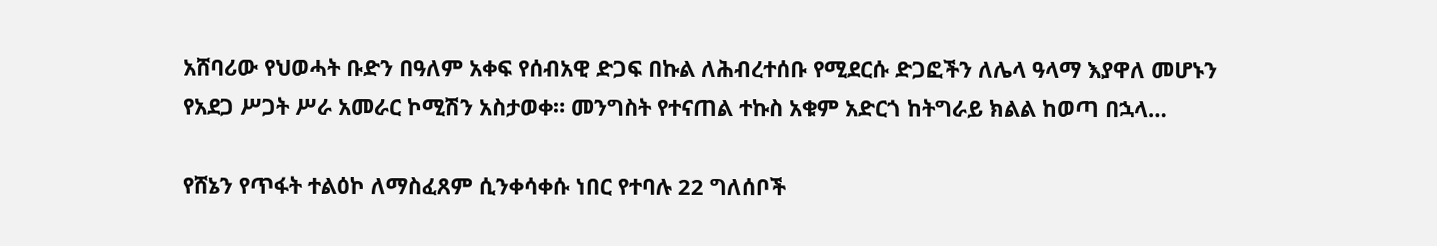አሸባሪው የህወሓት ቡድን በዓለም አቀፍ የሰብአዊ ድጋፍ በኩል ለሕብረተሰቡ የሚደርሱ ድጋፎችን ለሌላ ዓላማ እያዋለ መሆኑን የአደጋ ሥጋት ሥራ አመራር ኮሚሽን አስታወቀ። መንግስት የተናጠል ተኩስ አቁም አድርጎ ከትግራይ ክልል ከወጣ በኋላ…

የሸኔን የጥፋት ተልዕኮ ለማስፈጸም ሲንቀሳቀሱ ነበር የተባሉ 22 ግለሰቦች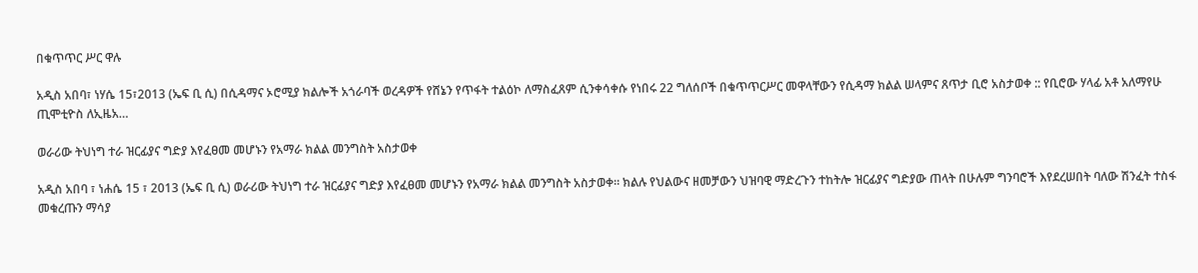በቁጥጥር ሥር ዋሉ

አዲስ አበባ፣ ነሃሴ 15፣2013 (ኤፍ ቢ ሲ) በሲዳማና ኦሮሚያ ክልሎች አጎራባች ወረዳዎች የሸኔን የጥፋት ተልዕኮ ለማስፈጸም ሲንቀሳቀሱ የነበሩ 22 ግለሰቦች በቁጥጥርሥር መዋላቸውን የሲዳማ ክልል ሠላምና ጸጥታ ቢሮ አስታወቀ :: የቢሮው ሃላፊ አቶ አለማየሁ ጢሞቲዮስ ለኢዜአ…

ወራሪው ትህነግ ተራ ዝርፊያና ግድያ እየፈፀመ መሆኑን የአማራ ክልል መንግስት አስታወቀ

አዲስ አበባ ፣ ነሐሴ 15 ፣ 2013 (ኤፍ ቢ ሲ) ወራሪው ትህነግ ተራ ዝርፊያና ግድያ እየፈፀመ መሆኑን የአማራ ክልል መንግስት አስታወቀ። ክልሉ የህልውና ዘመቻውን ህዝባዊ ማድረጉን ተከትሎ ዝርፊያና ግድያው ጠላት በሁሉም ግንባሮች እየደረሠበት ባለው ሽንፈት ተስፋ መቁረጡን ማሳያ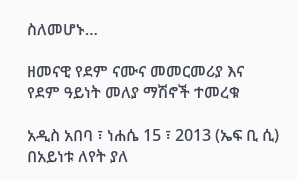ስለመሆኑ…

ዘመናዊ የደም ናሙና መመርመሪያ እና የደም ዓይነት መለያ ማሽኖች ተመረቁ

አዲስ አበባ ፣ ነሐሴ 15 ፣ 2013 (ኤፍ ቢ ሲ) በአይነቱ ለየት ያለ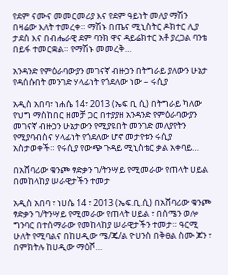የደም ናሙና መመርመሪያ እና የደም ዓይነት መለያ ማሽን በዛሬው እለት ተመረቀ። ማሽኑ በጤና ሚኒስትር ዶክተር ሊያ ታደሰ እና በብሔራዊ ደም ባንክ ዋና ዳይሬክተር አቶ ያረጋል ባንቴ በይፋ ተመርቋል። የማሽኑ መመረቅ…

አንዳንድ የምዕራባውያን መገናኛ ብዙኃን በትግራይ ያለውን ሁኔታ የዳሰሱበት መንገድ ሃላፊነት የጎደለው ነው – ሩሲያ

አዲስ አበባ፣ ነሐሴ 14፣ 2013 (ኤፍ ቢ ሲ) በትግራይ ካለው የህግ ማስከበር ዘመቻ ጋር በተያያዘ አንዳንድ የምዕራባውያን መገናኛ ብዙኃን ሁኔታውን የሚያዩበት መንገድ መለያየትን የሚያባብስና ሃላፊነት የጎደለው ሆኖ መታየቱን ሩሲያ አስታወቀች። የሩሲያ የውጭ ጉዳይ ሚኒስቴር ቃል አቀባይ…

በአሸባሪው ቁንጮ ፃድቃን ገ/ትንሣይ የሚመራው የጠላት ሀይል በመከላከያ ሠራዊታችን ተመታ

አዲስ አበባ ፣ ነሀሴ 14 ፣ 2013 (ኤፍ.ቢ.ሲ) በአሸባሪው ቁንጮ ፃድቃን ገ/ትንሣይ የሚመራው የጠላት ሀይል ፣ በሰሜን ወሎ ግንባር በተሰማራው የመከላከያ ሠራዊታችን ተመታ። ዓርሚ ሁለት የሚባልና በከሀዲው ሜ/ጄ/ል ዮሀንስ በቅፀል ስሙ ጆን ፣ በምክትሉ ከሀዲው ማዕሾ…